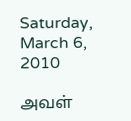Saturday, March 6, 2010

அவள்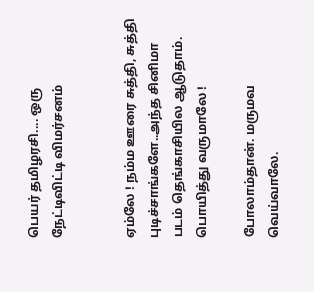பெயர் தமிழரசி.... ஒரு நேட்டிவிட்டி விமர்சனம்


ஏம்லே ! நம்ம ஊரை சுத்தி, சுத்தி புடிச்சாங்களே..அந்த சினிமா படம் தெங்காசியில ஆடுதாம். பொயித்து வருமாலே !

போலாம்தான். மருமவ வெய்வாலே.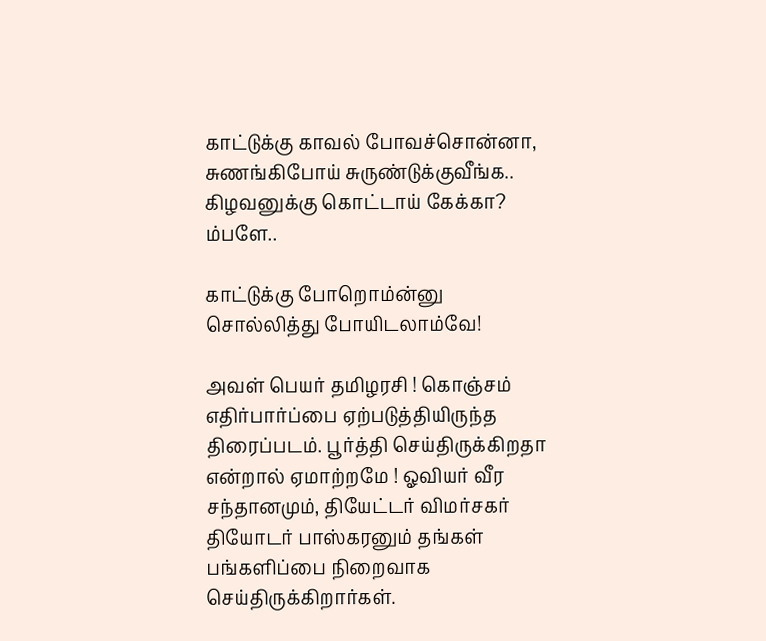காட்டுக்கு காவல் போவச்சொன்னா, சுணங்கிபோய் சுருண்டுக்குவீங்க.. கிழவனுக்கு கொட்டாய் கேக்கா? ம்பளே..

காட்டுக்கு போறொம்ன்னு சொல்லித்து போயிடலாம்வே!

அவள் பெயர் தமிழரசி ! கொஞ்சம் எதிர்பார்ப்பை ஏற்படுத்தியிருந்த திரைப்படம். பூர்த்தி செய்திருக்கிறதா என்றால் ஏமாற்றமே ! ஓவியர் வீர சந்தானமும், தியேட்டர் விமர்சகர் தியோடர் பாஸ்கரனும் தங்கள் பங்களிப்பை நிறைவாக செய்திருக்கிறார்கள்.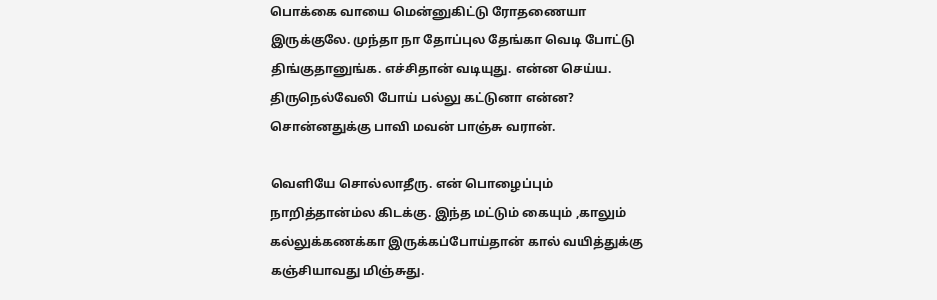பொக்கை வாயை மென்னுகிட்டு ரோதணையா இருக்குலே. முந்தா நா தோப்புல தேங்கா வெடி போட்டு திங்குதானுங்க. எச்சிதான் வடியுது. என்ன செய்ய. திருநெல்வேலி போய் பல்லு கட்டுனா என்ன? சொன்னதுக்கு பாவி மவன் பாஞ்சு வரான்.

வெளியே சொல்லாதீரு. என் பொழைப்பும் நாறித்தான்ம்ல கிடக்கு. இந்த மட்டும் கையும் ,காலும் கல்லுக்கணக்கா இருக்கப்போய்தான் கால் வயித்துக்கு கஞ்சியாவது மிஞ்சுது.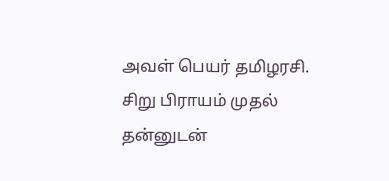அவள் பெயர் தமிழரசி. சிறு பிராயம் முதல் தன்னுடன்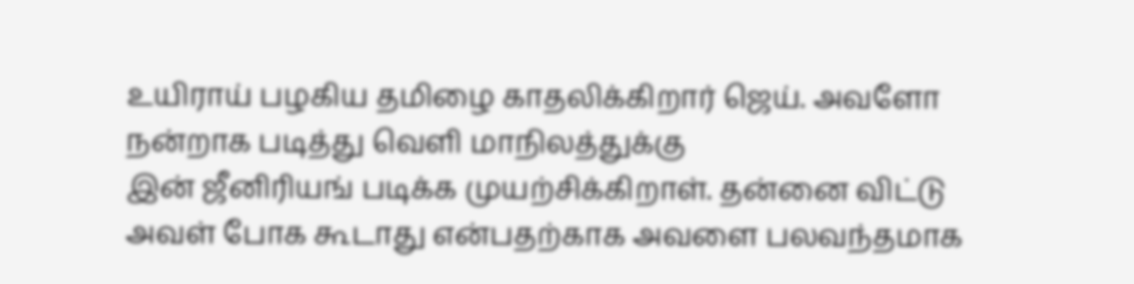உயிராய் பழகிய தமிழை காதலிக்கிறார் ஜெய். அவளோ நன்றாக படித்து வெளி மாநிலத்துக்கு
இன் ஜீனிரியங் படிக்க முயற்சிக்கிறாள். தன்னை விட்டு அவள் போக கூடாது என்பதற்காக அவளை பலவந்தமாக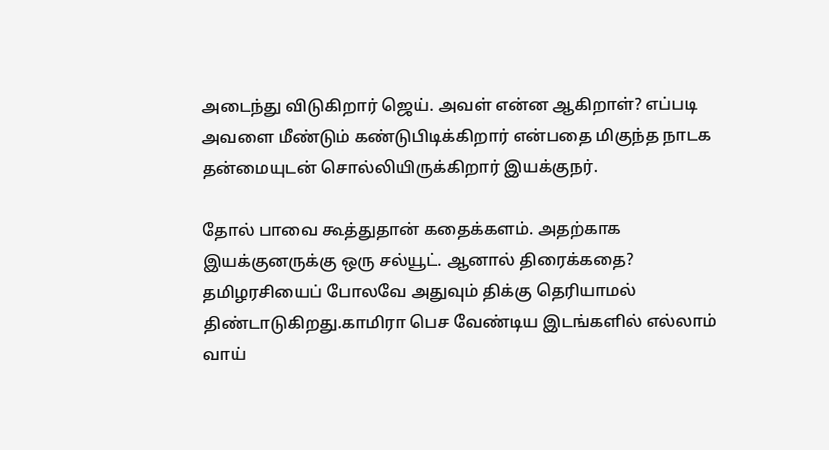அடைந்து விடுகிறார் ஜெய். அவள் என்ன ஆகிறாள்? எப்படி அவளை மீண்டும் கண்டுபிடிக்கிறார் என்பதை மிகுந்த நாடக தன்மையுடன் சொல்லியிருக்கிறார் இயக்குநர்.

தோல் பாவை கூத்துதான் கதைக்களம். அதற்காக இயக்குனருக்கு ஒரு சல்யூட். ஆனால் திரைக்கதை? தமிழரசியைப் போலவே அதுவும் திக்கு தெரியாமல் திண்டாடுகிறது.காமிரா பெச வேண்டிய இடங்களில் எல்லாம் வாய்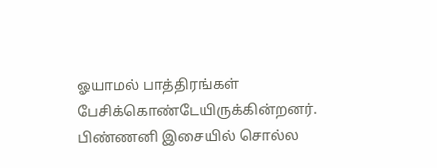ஓயாமல் பாத்திரங்கள் பேசிக்கொண்டேயிருக்கின்றனர். பிண்ணனி இசையில் சொல்ல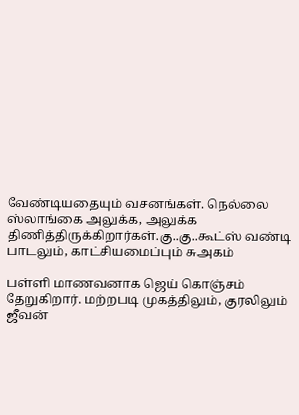வேண்டியதையும் வசனங்கள். நெல்லை ஸ்லாங்கை அலுக்க, அலுக்க திணித்திருக்கிறார்கள்.கு..கு..கூட்ஸ் வண்டி பாடலும், காட்சியமைப்பும் சுஅகம்

பள்ளி மாணவனாக ஜெய் கொஞ்சம் தேறுகிறார். மற்றபடி முகத்திலும், குரலிலும் ஜீவன்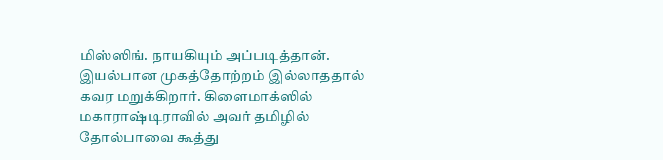மிஸ்ஸிங். நாயகியும் அப்படித்தான். இயல்பான முகத்தோற்றம் இல்லாததால் கவர மறுக்கிறார். கிளைமாக்ஸில் மகாராஷ்டிராவில் அவர் தமிழில் தோல்பாவை கூத்து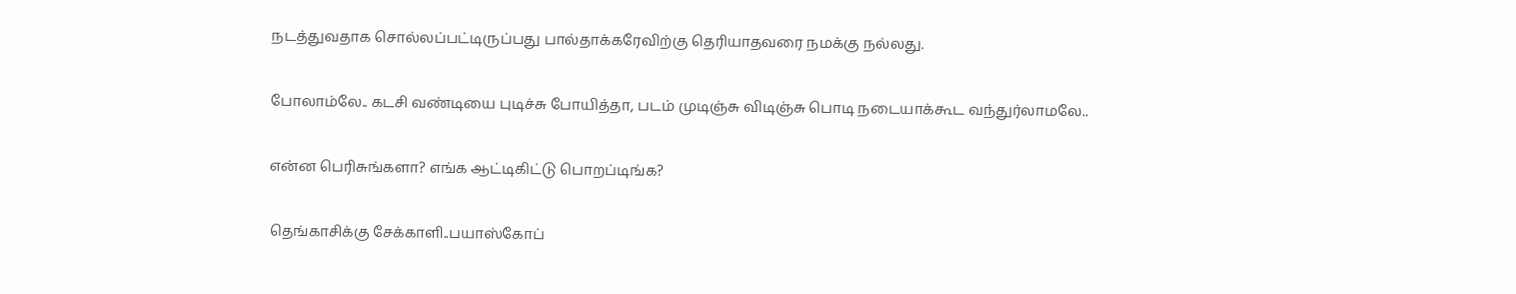நடத்துவதாக சொல்லப்பட்டிருப்பது பால்தாக்கரேவிற்கு தெரியாதவரை நமக்கு நல்லது.

போலாம்லே.. கடசி வண்டியை புடிச்சு போயித்தா, படம் முடிஞ்சு விடிஞ்சு பொடி நடையாக்கூட வந்துர்லாமலே..

என்ன பெரிசுங்களா? எங்க ஆட்டிகிட்டு பொறப்டிங்க?

தெங்காசிக்கு சேக்காளி..பயாஸ்கோப்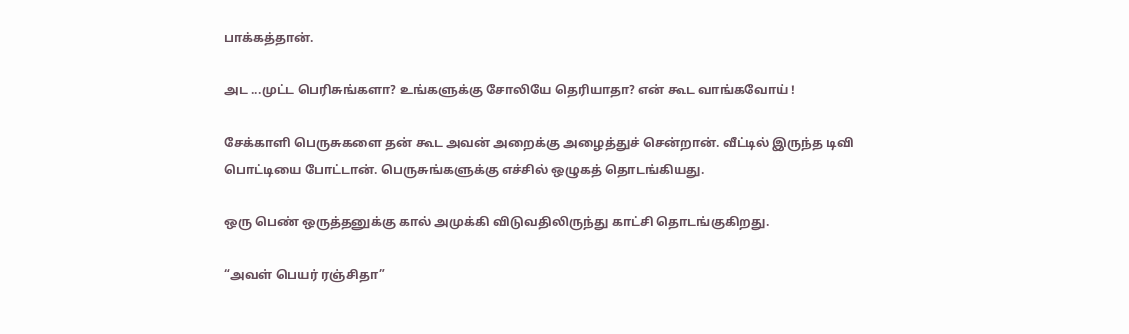பாக்கத்தான்.

அட ...முட்ட பெரிசுங்களா? உங்களுக்கு சோலியே தெரியாதா? என் கூட வாங்கவோய் !

சேக்காளி பெருசுகளை தன் கூட அவன் அறைக்கு அழைத்துச் சென்றான். வீட்டில் இருந்த டிவி பொட்டியை போட்டான். பெருசுங்களுக்கு எச்சில் ஒழுகத் தொடங்கியது.

ஒரு பெண் ஒருத்தனுக்கு கால் அமுக்கி விடுவதிலிருந்து காட்சி தொடங்குகிறது.

“அவள் பெயர் ரஞ்சிதா”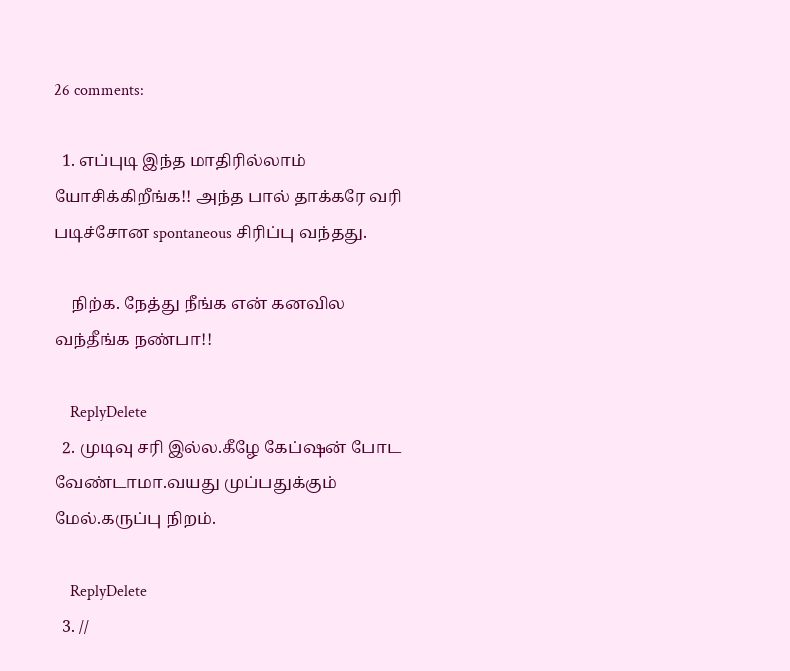26 comments:

  1. எப்புடி இந்த மாதிரில்லாம் யோசிக்கிறீங்க!! அந்த பால் தாக்கரே வரி படிச்சோன spontaneous சிரிப்பு வந்தது.

    நிற்க. நேத்து நீங்க என் கனவில வந்தீங்க நண்பா!!

    ReplyDelete
  2. முடிவு சரி இல்ல.கீழே கேப்ஷன் போட வேண்டாமா.வயது முப்பதுக்கும் மேல்.கருப்பு நிறம்.

    ReplyDelete
  3. //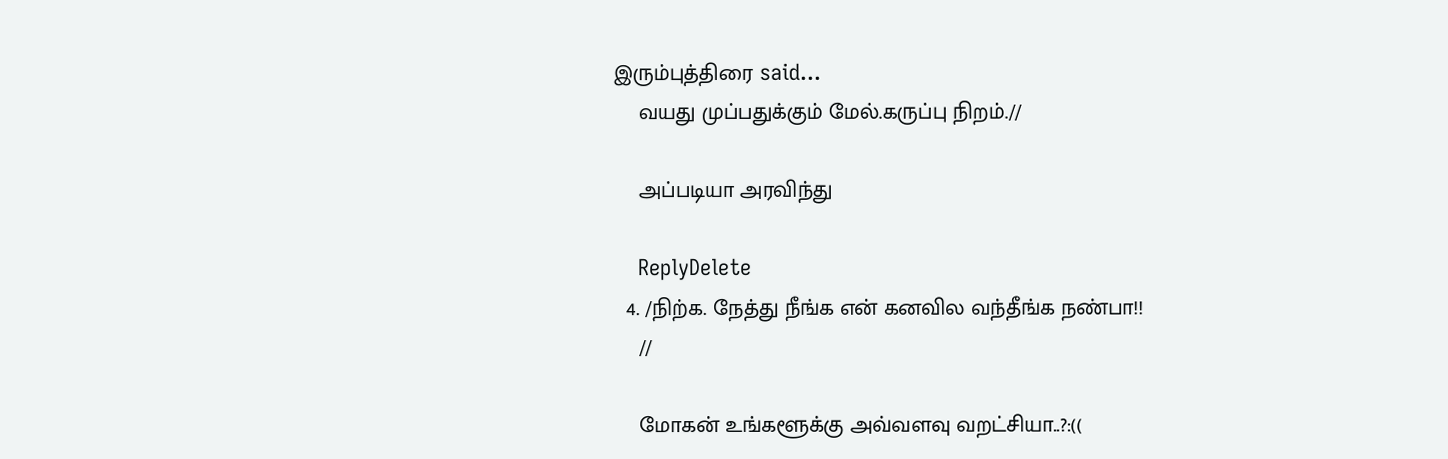இரும்புத்திரை said...
    வயது முப்பதுக்கும் மேல்.கருப்பு நிறம்.//

    அப்படியா அரவிந்து

    ReplyDelete
  4. /நிற்க. நேத்து நீங்க என் கனவில வந்தீங்க நண்பா!!
    //

    மோகன் உங்களூக்கு அவ்வளவு வறட்சியா..?:((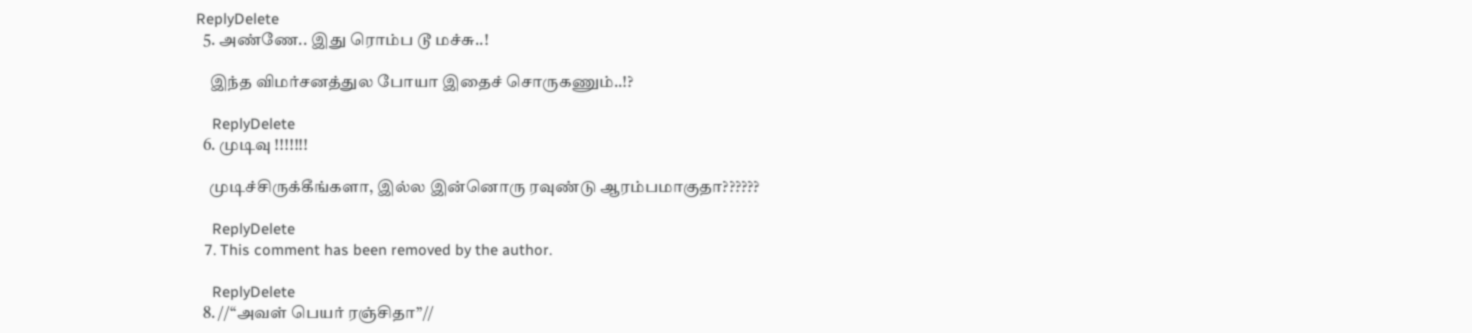ReplyDelete
  5. அண்ணே.. இது ரொம்ப டூ மச்சு..!

    இந்த விமர்சனத்துல போயா இதைச் சொருகணும்..!?

    ReplyDelete
  6. முடிவு !!!!!!!

    முடிச்சிருக்கீங்களா, இல்ல இன்னொரு ரவுண்டு ஆரம்பமாகுதா??????

    ReplyDelete
  7. This comment has been removed by the author.

    ReplyDelete
  8. //“அவள் பெயர் ரஞ்சிதா”//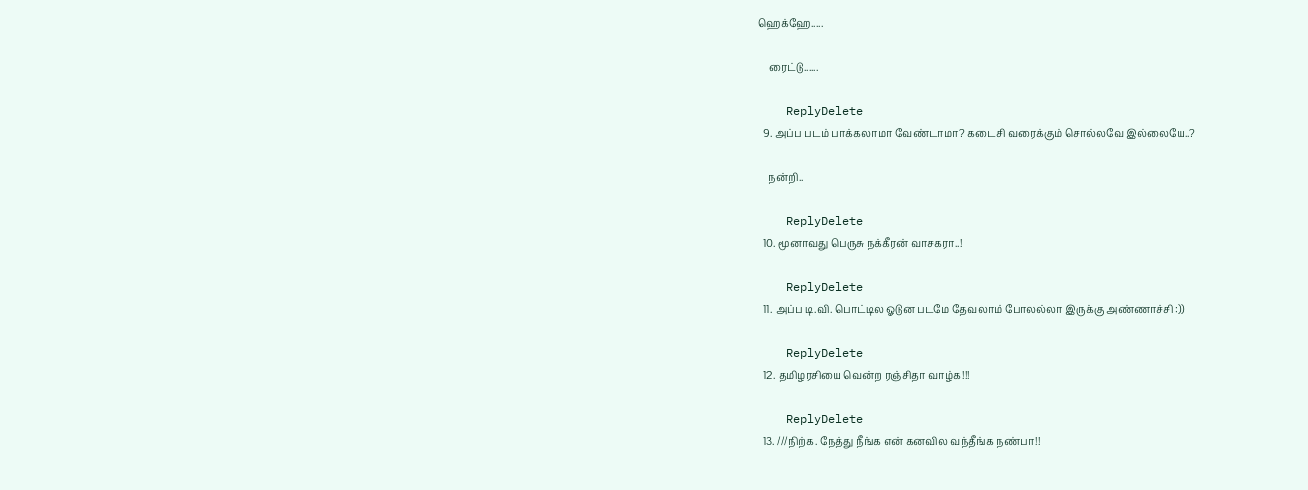ஹெக்ஹே.....

    ரைட்டு......

    ReplyDelete
  9. அப்ப படம் பாக்கலாமா வேண்டாமா? கடைசி வரைக்கும் சொல்லவே இல்லையே..?

    நன்றி..

    ReplyDelete
  10. மூனாவது பெருசு நக்கீரன் வாசகரா..!

    ReplyDelete
  11. அப்ப டி.வி. பொட்டில ஓடுன படமே தேவலாம் போலல்லா இருக்கு அண்ணாச்சி :))

    ReplyDelete
  12. தமிழரசியை வென்ற ரஞ்சிதா வாழ்க!!!

    ReplyDelete
  13. ///நிற்க. நேத்து நீங்க என் கனவில வந்தீங்க நண்பா!!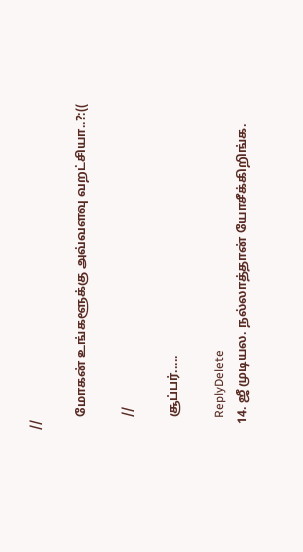//

    மோகன் உங்களூக்கு அவ்வளவு வறட்சியா..?:((

    //

    சூப்பர்.....

    ReplyDelete
  14. ஜீ முடியல. நல்லாத்தான் யோசீக்கிறிங்க.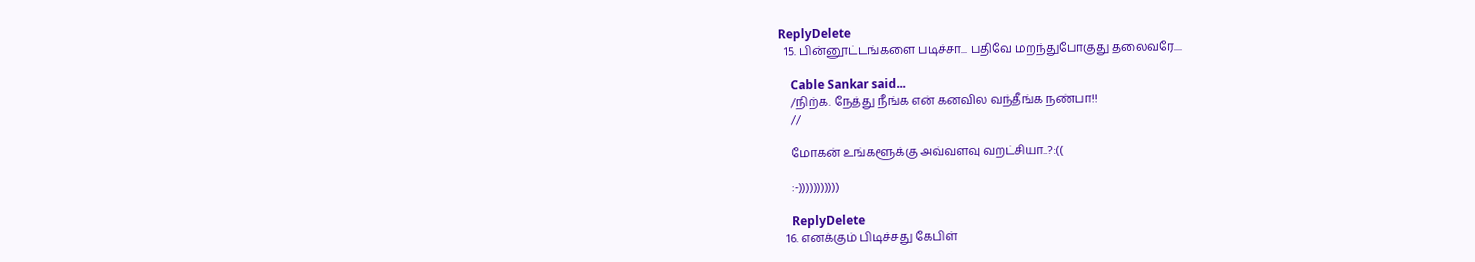ReplyDelete
  15. பின்னூட்டங்களை படிச்சா... பதிவே மறந்துபோகுது தலைவரே....

    Cable Sankar said...
    /நிற்க. நேத்து நீங்க என் கனவில வந்தீங்க நண்பா!!
    //

    மோகன் உங்களூக்கு அவ்வளவு வறட்சியா..?:((

    :-)))))))))))

    ReplyDelete
  16. எனக்கும் பிடிச்சது கேபிள்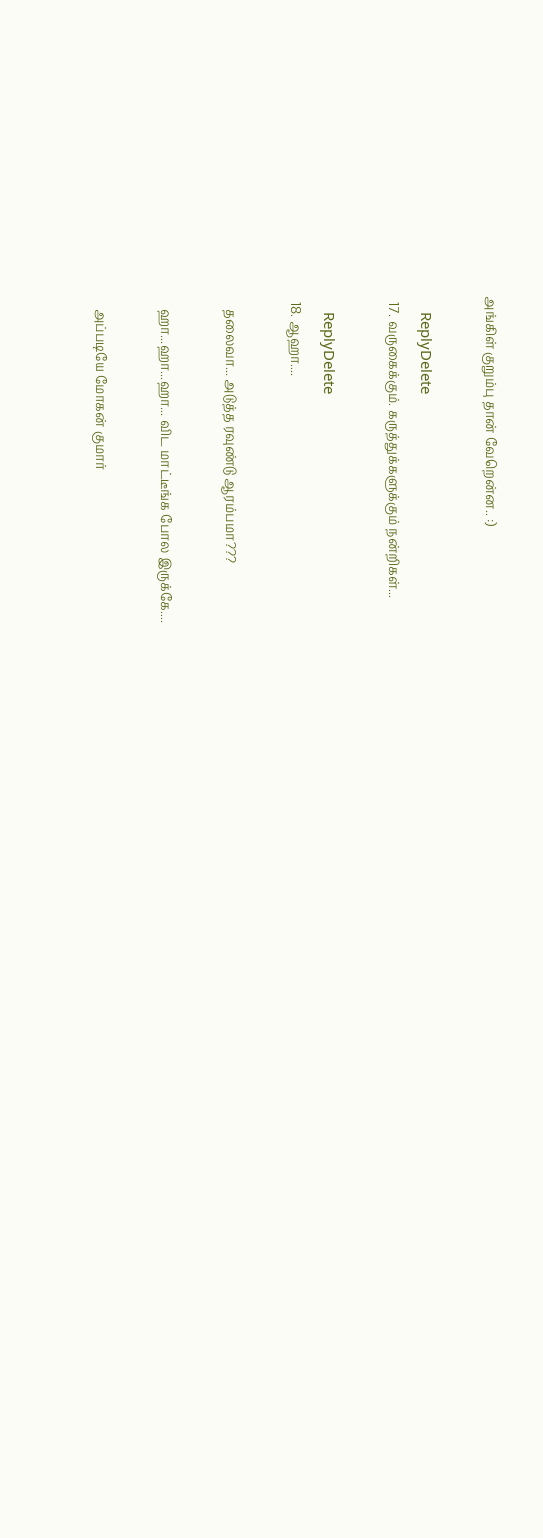அங்கிள் குறும்பு தான் வேறென்ன.. :)

    ReplyDelete
  17. வருகைக்கும். கருத்துக்களுக்கும் நன்றிகள்...

    ReplyDelete
  18. ஆஹா....

    தலைவா... அடுத்த ரவுண்டு ஆரம்பமா???

    ஹா...ஹா...ஹா... விட மாட்டீங்க போல இருக்கே....

    அப்படியே மோகன் குமார்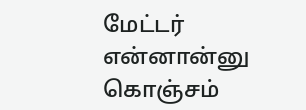மேட்டர் என்னான்னு கொஞ்சம்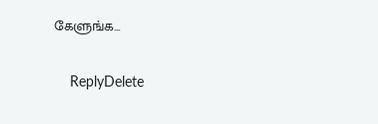கேளுங்க...

    ReplyDelete